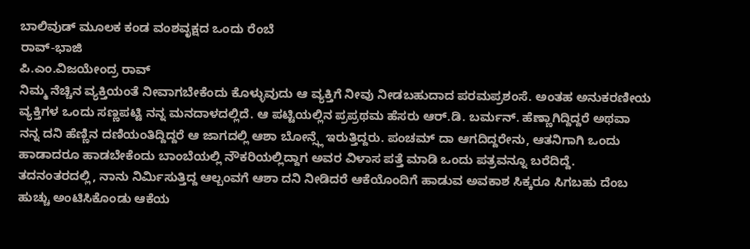ಬಾಲಿವುಡ್ ಮೂಲಕ ಕಂಡ ವಂಶವೃಕ್ಷದ ಒಂದು ರೆಂಬೆ
ರಾವ್-ಭಾಜಿ
ಪಿ.ಎಂ.ವಿಜಯೇಂದ್ರ ರಾವ್
ನಿಮ್ಮ ನೆಚ್ಚಿನ ವ್ಯಕ್ತಿಯಂತೆ ನೀವಾಗಬೇಕೆಂದು ಕೊಳ್ಳುವುದು ಆ ವ್ಯಕ್ತಿಗೆ ನೀವು ನೀಡಬಹುದಾದ ಪರಮಪ್ರಶಂಸೆ. ಅಂತಹ ಅನುಕರಣೀಯ ವ್ಯಕ್ತಿಗಳ ಒಂದು ಸಣ್ಣಪಟ್ಟಿ ನನ್ನ ಮನದಾಳದಲ್ಲಿದೆ. ಆ ಪಟ್ಟಿಯಲ್ಲಿನ ಪ್ರಪ್ರಥಮ ಹೆಸರು ಆರ್.ಡಿ. ಬರ್ಮನ್. ಹೆಣ್ಣಾಗಿದ್ದಿದ್ದರೆ ಅಥವಾ ನನ್ನ ದನಿ ಹೆಣ್ಣಿನ ದಣಿಯಂತಿದ್ದಿದ್ದರೆ ಆ ಜಾಗದಲ್ಲಿ ಆಶಾ ಬೋನ್ಸ್ಲೆ ಇರುತ್ತಿದ್ದರು. ಪಂಚಮ್ ದಾ ಆಗದಿದ್ದರೇನು, ಆತನಿಗಾಗಿ ಒಂದು ಹಾಡಾದರೂ ಹಾಡಬೇಕೆಂದು ಬಾಂಬೆಯಲ್ಲಿ ನೌಕರಿಯಲ್ಲಿದ್ದಾಗ ಅವರ ವಿಳಾಸ ಪತ್ತೆ ಮಾಡಿ ಒಂದು ಪತ್ರವನ್ನೂ ಬರೆದಿದ್ದೆ.
ತದನಂತರದಲ್ಲಿ, ನಾನು ನಿರ್ಮಿಸುತ್ತಿದ್ದ ಆಲ್ಬಂವಗೆ ಆಶಾ ದನಿ ನೀಡಿದರೆ ಆಕೆಯೊಂದಿಗೆ ಹಾಡುವ ಅವಕಾಶ ಸಿಕ್ಕರೂ ಸಿಗಬಹು ದೆಂಬ ಹುಚ್ಚು ಅಂಟಿಸಿಕೊಂಡು ಆಕೆಯ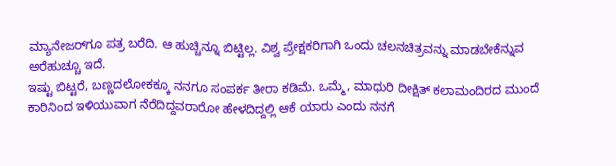ಮ್ಯಾನೇಜರ್‌ಗೂ ಪತ್ರ ಬರೆದಿ. ಆ ಹುಚ್ಚಿನ್ನೂ ಬಿಟ್ಟಿಲ್ಲ. ವಿಶ್ವ ಪ್ರೇಕ್ಷಕರಿಗಾಗಿ ಒಂದು ಚಲನಚಿತ್ರವನ್ನು ಮಾಡಬೇಕೆನ್ನುವ ಅರೆಹುಚ್ಚೂ ಇದೆ.
ಇಷ್ಟು ಬಿಟ್ಟರೆ, ಬಣ್ಣದಲೋಕಕ್ಕೂ ನನಗೂ ಸಂಪರ್ಕ ತೀರಾ ಕಡಿಮೆ. ಒಮ್ಮೆ, ಮಾಧುರಿ ದೀಕ್ಷಿತ್ ಕಲಾಮಂದಿರದ ಮುಂದೆ ಕಾರಿನಿಂದ ಇಳಿಯುವಾಗ ನೆರೆದಿದ್ದವರಾರೋ ಹೇಳದಿದ್ದಲ್ಲಿ ಆಕೆ ಯಾರು ಎಂದು ನನಗೆ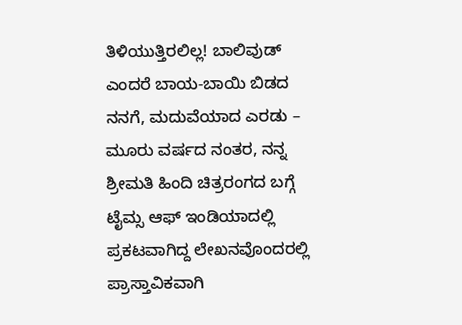ತಿಳಿಯುತ್ತಿರಲಿಲ್ಲ! ಬಾಲಿವುಡ್ ಎಂದರೆ ಬಾಯ-ಬಾಯಿ ಬಿಡದ ನನಗೆ, ಮದುವೆಯಾದ ಎರಡು – ಮೂರು ವರ್ಷದ ನಂತರ, ನನ್ನ ಶ್ರೀಮತಿ ಹಿಂದಿ ಚಿತ್ರರಂಗದ ಬಗ್ಗೆ ಟೈಮ್ಸ ಆಫ್ ಇಂಡಿಯಾದಲ್ಲಿ ಪ್ರಕಟವಾಗಿದ್ದ ಲೇಖನವೊಂದರಲ್ಲಿ ಪ್ರಾಸ್ತಾವಿಕವಾಗಿ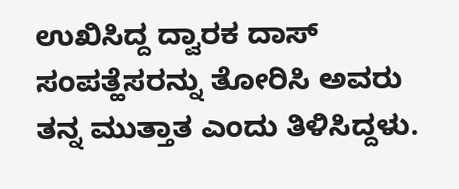ಉಖಿಸಿದ್ದ ದ್ವಾರಕ ದಾಸ್ ಸಂಪತ್ಹೆಸರನ್ನು ತೋರಿಸಿ ಅವರು ತನ್ನ ಮುತ್ತಾತ ಎಂದು ತಿಳಿಸಿದ್ದಳು.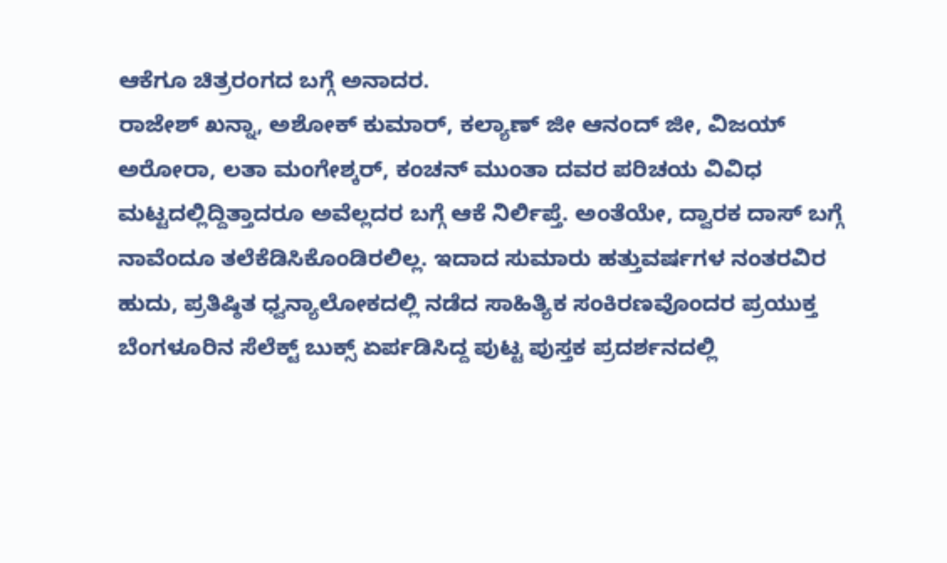ಆಕೆಗೂ ಚಿತ್ರರಂಗದ ಬಗ್ಗೆ ಅನಾದರ.
ರಾಜೇಶ್ ಖನ್ನಾ, ಅಶೋಕ್ ಕುಮಾರ್, ಕಲ್ಯಾಣ್ ಜೀ ಆನಂದ್ ಜೀ, ವಿಜಯ್ ಅರೋರಾ, ಲತಾ ಮಂಗೇಶ್ಕರ್, ಕಂಚನ್ ಮುಂತಾ ದವರ ಪರಿಚಯ ವಿವಿಧ ಮಟ್ಟದಲ್ಲಿದ್ದಿತ್ತಾದರೂ ಅವೆಲ್ಲದರ ಬಗ್ಗೆ ಆಕೆ ನಿರ್ಲಿಪ್ತೆ. ಅಂತೆಯೇ, ದ್ವಾರಕ ದಾಸ್ ಬಗ್ಗೆ ನಾವೆಂದೂ ತಲೆಕೆಡಿಸಿಕೊಂಡಿರಲಿಲ್ಲ. ಇದಾದ ಸುಮಾರು ಹತ್ತುವರ್ಷಗಳ ನಂತರವಿರ ಹುದು, ಪ್ರತಿಷ್ಠಿತ ಧ್ವನ್ಯಾಲೋಕದಲ್ಲಿ ನಡೆದ ಸಾಹಿತ್ಯಿಕ ಸಂಕಿರಣವೊಂದರ ಪ್ರಯುಕ್ತ ಬೆಂಗಳೂರಿನ ಸೆಲೆಕ್ಟ್ ಬುಕ್ಸ್ ಏರ್ಪಡಿಸಿದ್ದ ಪುಟ್ಟ ಪುಸ್ತಕ ಪ್ರದರ್ಶನದಲ್ಲಿ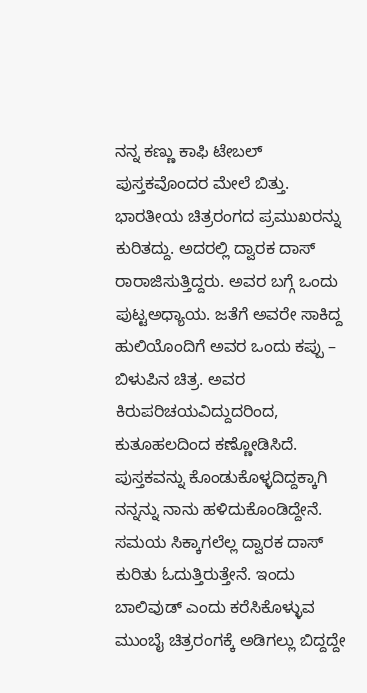ನನ್ನ ಕಣ್ಣು ಕಾಫಿ ಟೇಬಲ್ ಪುಸ್ತಕವೊಂದರ ಮೇಲೆ ಬಿತ್ತು.
ಭಾರತೀಯ ಚಿತ್ರರಂಗದ ಪ್ರಮುಖರನ್ನು ಕುರಿತದ್ದು. ಅದರಲ್ಲಿ ದ್ವಾರಕ ದಾಸ್ ರಾರಾಜಿಸುತ್ತಿದ್ದರು. ಅವರ ಬಗ್ಗೆ ಒಂದು ಪುಟ್ಟಅಧ್ಯಾಯ. ಜತೆಗೆ ಅವರೇ ಸಾಕಿದ್ದ ಹುಲಿಯೊಂದಿಗೆ ಅವರ ಒಂದು ಕಪ್ಪು – ಬಿಳುಪಿನ ಚಿತ್ರ. ಅವರ ಕಿರುಪರಿಚಯವಿದ್ದುದರಿಂದ, ಕುತೂಹಲದಿಂದ ಕಣ್ಣೋಡಿಸಿದೆ. ಪುಸ್ತಕವನ್ನು ಕೊಂಡುಕೊಳ್ಳದಿದ್ದಕ್ಕಾಗಿ ನನ್ನನ್ನು ನಾನು ಹಳಿದುಕೊಂಡಿದ್ದೇನೆ. ಸಮಯ ಸಿಕ್ಕಾಗಲೆಲ್ಲ ದ್ವಾರಕ ದಾಸ್ ಕುರಿತು ಓದುತ್ತಿರುತ್ತೇನೆ. ಇಂದು ಬಾಲಿವುಡ್ ಎಂದು ಕರೆಸಿಕೊಳ್ಳುವ ಮುಂಬೈ ಚಿತ್ರರಂಗಕ್ಕೆ ಅಡಿಗಲ್ಲು ಬಿದ್ದದ್ದೇ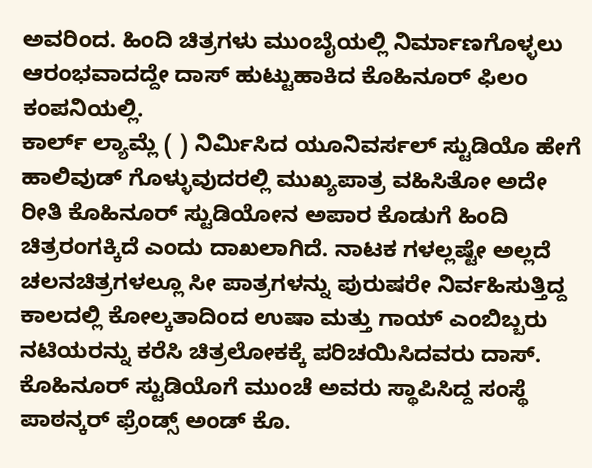ಅವರಿಂದ. ಹಿಂದಿ ಚಿತ್ರಗಳು ಮುಂಬೈಯಲ್ಲಿ ನಿರ್ಮಾಣಗೊಳ್ಳಲು ಆರಂಭವಾದದ್ದೇ ದಾಸ್ ಹುಟ್ಟುಹಾಕಿದ ಕೊಹಿನೂರ್ ಫಿಲಂ ಕಂಪನಿಯಲ್ಲಿ.
ಕಾರ್ಲ್ ಲ್ಯಾಮ್ಲೆ ( ) ನಿರ್ಮಿಸಿದ ಯೂನಿವರ್ಸಲ್ ಸ್ಟುಡಿಯೊ ಹೇಗೆ ಹಾಲಿವುಡ್ ಗೊಳ್ಳುವುದರಲ್ಲಿ ಮುಖ್ಯಪಾತ್ರ ವಹಿಸಿತೋ ಅದೇ ರೀತಿ ಕೊಹಿನೂರ್ ಸ್ಟುಡಿಯೋನ ಅಪಾರ ಕೊಡುಗೆ ಹಿಂದಿ ಚಿತ್ರರಂಗಕ್ಕಿದೆ ಎಂದು ದಾಖಲಾಗಿದೆ. ನಾಟಕ ಗಳಲ್ಲಷ್ಟೇ ಅಲ್ಲದೆ ಚಲನಚಿತ್ರಗಳಲ್ಲೂ ಸೀ ಪಾತ್ರಗಳನ್ನು ಪುರುಷರೇ ನಿರ್ವಹಿಸುತ್ತಿದ್ದ ಕಾಲದಲ್ಲಿ ಕೋಲ್ಕತಾದಿಂದ ಉಷಾ ಮತ್ತು ಗಾಯ್ ಎಂಬಿಬ್ಬರು ನಟಿಯರನ್ನು ಕರೆಸಿ ಚಿತ್ರಲೋಕಕ್ಕೆ ಪರಿಚಯಿಸಿದವರು ದಾಸ್.
ಕೊಹಿನೂರ್ ಸ್ಟುಡಿಯೊಗೆ ಮುಂಚೆ ಅವರು ಸ್ಥಾಪಿಸಿದ್ದ ಸಂಸ್ಥೆ ಪಾಠನ್ಕರ್ ಫ್ರೆಂಡ್ಸ್ ಅಂಡ್ ಕೊ.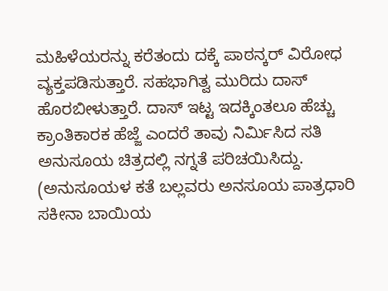ಮಹಿಳೆಯರನ್ನು ಕರೆತಂದು ದಕ್ಕೆ ಪಾಠನ್ಕರ್ ವಿರೋಧ ವ್ಯಕ್ತಪಡಿಸುತ್ತಾರೆ. ಸಹಭಾಗಿತ್ವ ಮುರಿದು ದಾಸ್ ಹೊರಬೀಳುತ್ತಾರೆ. ದಾಸ್ ಇಟ್ಟ ಇದಕ್ಕಿಂತಲೂ ಹೆಚ್ಚು ಕ್ರಾಂತಿಕಾರಕ ಹೆಜ್ಜೆ ಎಂದರೆ ತಾವು ನಿರ್ಮಿಸಿದ ಸತಿ ಅನುಸೂಯ ಚಿತ್ರದಲ್ಲಿ ನಗ್ನತೆ ಪರಿಚಯಿಸಿದ್ದು. (ಅನುಸೂಯಳ ಕತೆ ಬಲ್ಲವರು ಅನಸೂಯ ಪಾತ್ರಧಾರಿ ಸಕೀನಾ ಬಾಯಿಯ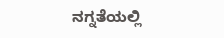ನಗ್ನತೆಯಲ್ಲಿ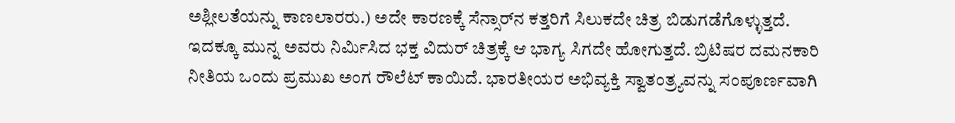ಅಶ್ಲೀಲತೆಯನ್ನು ಕಾಣಲಾರರು.) ಅದೇ ಕಾರಣಕ್ಕೆ ಸೆನ್ಸಾರ್‌ನ ಕತ್ತರಿಗೆ ಸಿಲುಕದೇ ಚಿತ್ರ ಬಿಡುಗಡೆಗೊಳ್ಳುತ್ತದೆ.
ಇದಕ್ಕೂ ಮುನ್ನ ಅವರು ನಿರ್ಮಿಸಿದ ಭಕ್ತ ವಿದುರ್ ಚಿತ್ರಕ್ಕೆ ಆ ಭಾಗ್ಯ ಸಿಗದೇ ಹೋಗುತ್ತದೆ. ಬ್ರಿಟಿಷರ ದಮನಕಾರಿ ನೀತಿಯ ಒಂದು ಪ್ರಮುಖ ಅಂಗ ರೌಲೆಟ್ ಕಾಯಿದೆ. ಭಾರತೀಯರ ಅಭಿವ್ಯಕ್ತಿ ಸ್ವಾತಂತ್ರ್ಯವನ್ನು ಸಂಪೂರ್ಣವಾಗಿ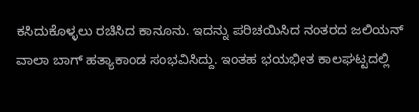ಕಸಿದುಕೊಳ್ಳಲು ರಚಿಸಿದ ಕಾನೂನು. ಇದನ್ನು ಪರಿಚಯಿಸಿದ ನಂತರದ ಜಲಿಯನ್ ವಾಲಾ ಬಾಗ್ ಹತ್ಯಾಕಾಂಡ ಸಂಭವಿಸಿದ್ದು. ಇಂತಹ ಭಯಭೀತ ಕಾಲಘಟ್ಟದಲ್ಲಿ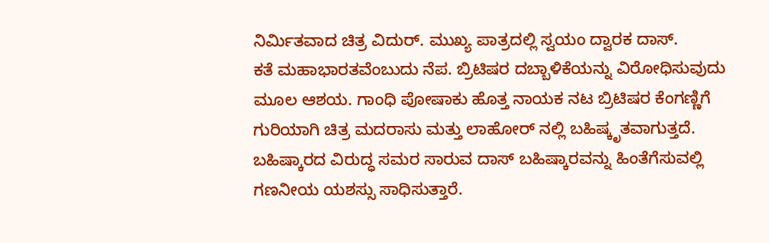ನಿರ್ಮಿತವಾದ ಚಿತ್ರ ವಿದುರ್. ಮುಖ್ಯ ಪಾತ್ರದಲ್ಲಿ ಸ್ವಯಂ ದ್ವಾರಕ ದಾಸ್.
ಕತೆ ಮಹಾಭಾರತವೆಂಬುದು ನೆಪ. ಬ್ರಿಟಿಷರ ದಬ್ಬಾಳಿಕೆಯನ್ನು ವಿರೋಧಿಸುವುದು ಮೂಲ ಆಶಯ. ಗಾಂಧಿ ಪೋಷಾಕು ಹೊತ್ತ ನಾಯಕ ನಟ ಬ್ರಿಟಿಷರ ಕೆಂಗಣ್ಣಿಗೆ ಗುರಿಯಾಗಿ ಚಿತ್ರ ಮದರಾಸು ಮತ್ತು ಲಾಹೋರ್ ನಲ್ಲಿ ಬಹಿಷ್ಕೃತವಾಗುತ್ತದೆ. ಬಹಿಷ್ಕಾರದ ವಿರುದ್ಧ ಸಮರ ಸಾರುವ ದಾಸ್ ಬಹಿಷ್ಕಾರವನ್ನು ಹಿಂತೆಗೆಸುವಲ್ಲಿ ಗಣನೀಯ ಯಶಸ್ಸು ಸಾಧಿಸುತ್ತಾರೆ.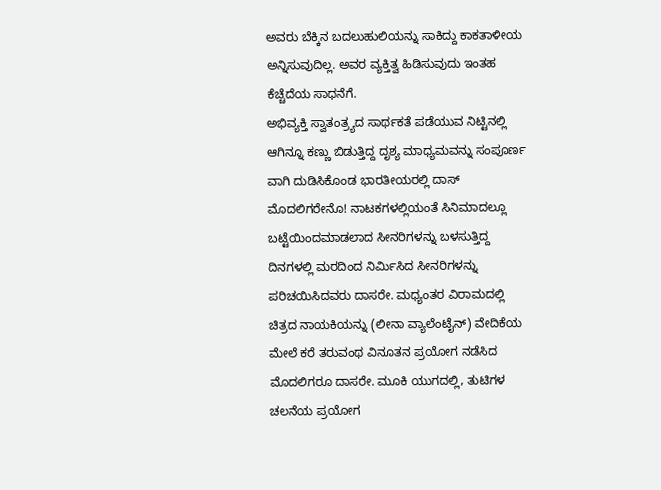ಅವರು ಬೆಕ್ಕಿನ ಬದಲುಹುಲಿಯನ್ನು ಸಾಕಿದ್ದು ಕಾಕತಾಳೀಯ ಅನ್ನಿಸುವುದಿಲ್ಲ. ಅವರ ವ್ಯಕ್ತಿತ್ವ ಹಿಡಿಸುವುದು ಇಂತಹ ಕೆಚ್ಚೆದೆಯ ಸಾಧನೆಗೆ.
ಅಭಿವ್ಯಕ್ತಿ ಸ್ವಾತಂತ್ರ್ಯದ ಸಾರ್ಥಕತೆ ಪಡೆಯುವ ನಿಟ್ಟಿನಲ್ಲಿ ಆಗಿನ್ನೂ ಕಣ್ಣು ಬಿಡುತ್ತಿದ್ದ ದೃಶ್ಯ ಮಾಧ್ಯಮವನ್ನು ಸಂಪೂರ್ಣ ವಾಗಿ ದುಡಿಸಿಕೊಂಡ ಭಾರತೀಯರಲ್ಲಿ ದಾಸ್ ಮೊದಲಿಗರೇನೊ! ನಾಟಕಗಳಲ್ಲಿಯಂತೆ ಸಿನಿಮಾದಲ್ಲೂ ಬಟ್ಟೆಯಿಂದಮಾಡಲಾದ ಸೀನರಿಗಳನ್ನು ಬಳಸುತ್ತಿದ್ದ ದಿನಗಳಲ್ಲಿ ಮರದಿಂದ ನಿರ್ಮಿಸಿದ ಸೀನರಿಗಳನ್ನು ಪರಿಚಯಿಸಿದವರು ದಾಸರೇ. ಮಧ್ಯಂತರ ವಿರಾಮದಲ್ಲಿ ಚಿತ್ರದ ನಾಯಕಿಯನ್ನು (ಲೀನಾ ವ್ಯಾಲೆಂಟೈನ್) ವೇದಿಕೆಯ ಮೇಲೆ ಕರೆ ತರುವಂಥ ವಿನೂತನ ಪ್ರಯೋಗ ನಡೆಸಿದ ಮೊದಲಿಗರೂ ದಾಸರೇ. ಮೂಕಿ ಯುಗದಲ್ಲಿ, ತುಟಿಗಳ ಚಲನೆಯ ಪ್ರಯೋಗ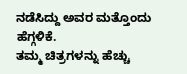ನಡೆಸಿದ್ದು ಅವರ ಮತ್ತೊಂದು ಹೆಗ್ಗಳಿಕೆ.
ತಮ್ಮ ಚಿತ್ರಗಳನ್ನು ಹೆಚ್ಚು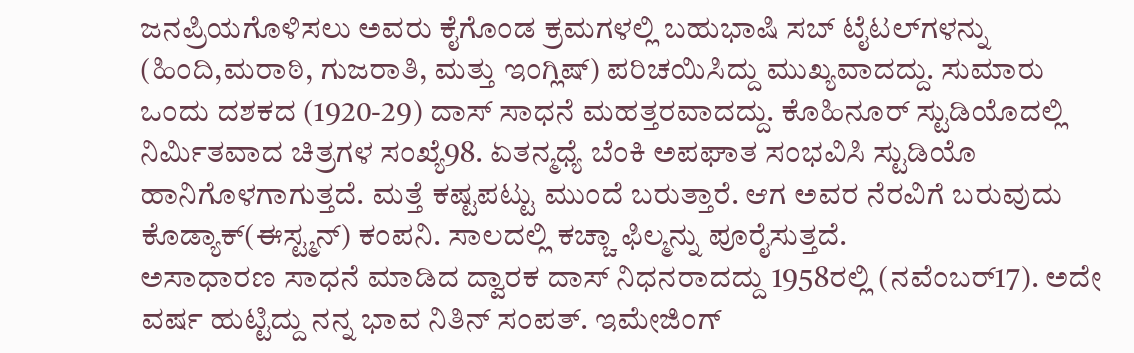ಜನಪ್ರಿಯಗೊಳಿಸಲು ಅವರು ಕೈಗೊಂಡ ಕ್ರಮಗಳಲ್ಲಿ ಬಹುಭಾಷಿ ಸಬ್ ಟೈಟಲ್‌ಗಳನ್ನು (ಹಿಂದಿ,ಮರಾಠಿ, ಗುಜರಾತಿ, ಮತ್ತು ಇಂಗ್ಲಿಷ್) ಪರಿಚಯಿಸಿದ್ದು ಮುಖ್ಯವಾದದ್ದು. ಸುಮಾರು ಒಂದು ದಶಕದ (1920-29) ದಾಸ್ ಸಾಧನೆ ಮಹತ್ತರವಾದದ್ದು. ಕೊಹಿನೂರ್ ಸ್ಟುಡಿಯೊದಲ್ಲಿ ನಿರ್ಮಿತವಾದ ಚಿತ್ರಗಳ ಸಂಖ್ಯೆ98. ಏತನ್ಮಧ್ಯೆ ಬೆಂಕಿ ಅಪಘಾತ ಸಂಭವಿಸಿ ಸ್ಟುಡಿಯೊ ಹಾನಿಗೊಳಗಾಗುತ್ತದೆ. ಮತ್ತೆ ಕಷ್ಟಪಟ್ಟು ಮುಂದೆ ಬರುತ್ತಾರೆ. ಆಗ ಅವರ ನೆರವಿಗೆ ಬರುವುದು ಕೊಡ್ಯಾಕ್(ಈಸ್ಟ್ಮನ್) ಕಂಪನಿ. ಸಾಲದಲ್ಲಿ ಕಚ್ಚಾ ಫಿಲ್ಮನ್ನು ಪೂರೈಸುತ್ತದೆ.
ಅಸಾಧಾರಣ ಸಾಧನೆ ಮಾಡಿದ ದ್ವಾರಕ ದಾಸ್ ನಿಧನರಾದದ್ದು 1958ರಲ್ಲಿ (ನವೆಂಬರ್17). ಅದೇ ವರ್ಷ ಹುಟ್ಟಿದ್ದು ನನ್ನ ಭಾವ ನಿತಿನ್ ಸಂಪತ್. ಇಮೇಜಿಂಗ್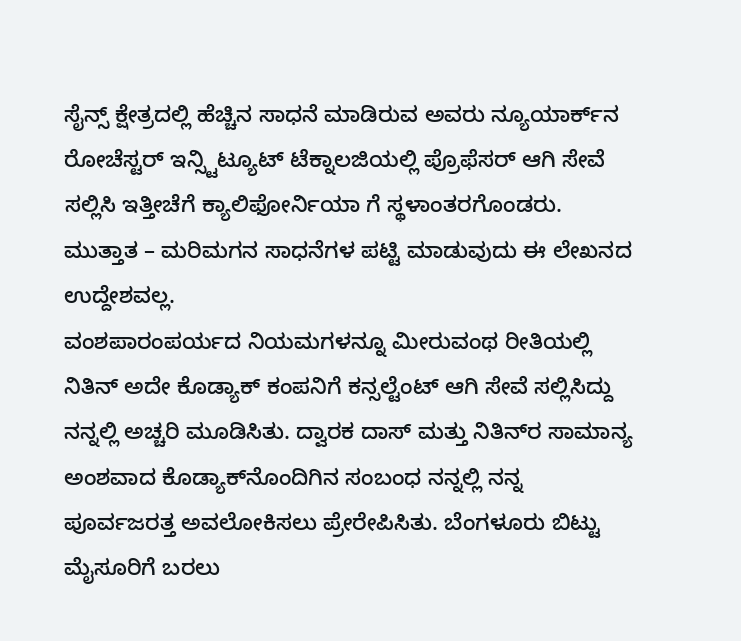ಸೈನ್ಸ್ ಕ್ಷೇತ್ರದಲ್ಲಿ ಹೆಚ್ಚಿನ ಸಾಧನೆ ಮಾಡಿರುವ ಅವರು ನ್ಯೂಯಾರ್ಕ್‌ನ ರೋಚೆಸ್ಟರ್ ಇನ್ಸ್ಟಿಟ್ಯೂಟ್ ಟೆಕ್ನಾಲಜಿಯಲ್ಲಿ ಪ್ರೊಫೆಸರ್ ಆಗಿ ಸೇವೆ ಸಲ್ಲಿಸಿ ಇತ್ತೀಚೆಗೆ ಕ್ಯಾಲಿಫೋರ್ನಿಯಾ ಗೆ ಸ್ಥಳಾಂತರಗೊಂಡರು. ಮುತ್ತಾತ – ಮರಿಮಗನ ಸಾಧನೆಗಳ ಪಟ್ಟಿ ಮಾಡುವುದು ಈ ಲೇಖನದ ಉದ್ದೇಶವಲ್ಲ.
ವಂಶಪಾರಂಪರ್ಯದ ನಿಯಮಗಳನ್ನೂ ಮೀರುವಂಥ ರೀತಿಯಲ್ಲಿ ನಿತಿನ್ ಅದೇ ಕೊಡ್ಯಾಕ್ ಕಂಪನಿಗೆ ಕನ್ಸಲ್ಟೆಂಟ್ ಆಗಿ ಸೇವೆ ಸಲ್ಲಿಸಿದ್ದು ನನ್ನಲ್ಲಿ ಅಚ್ಚರಿ ಮೂಡಿಸಿತು. ದ್ವಾರಕ ದಾಸ್ ಮತ್ತು ನಿತಿನ್‌ರ ಸಾಮಾನ್ಯ ಅಂಶವಾದ ಕೊಡ್ಯಾಕ್‌ನೊಂದಿಗಿನ ಸಂಬಂಧ ನನ್ನಲ್ಲಿ ನನ್ನ ಪೂರ್ವಜರತ್ತ ಅವಲೋಕಿಸಲು ಪ್ರೇರೇಪಿಸಿತು. ಬೆಂಗಳೂರು ಬಿಟ್ಟು ಮೈಸೂರಿಗೆ ಬರಲು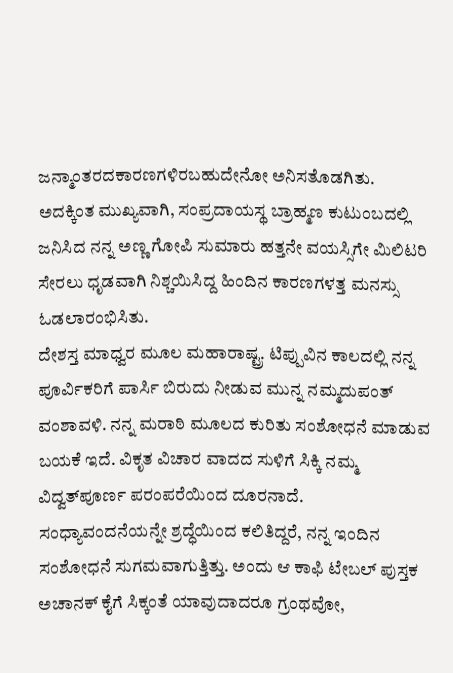ಜನ್ಮಾಂತರದಕಾರಣಗಳಿರಬಹುದೇನೋ ಅನಿಸತೊಡಗಿತು. ಅದಕ್ಕಿಂತ ಮುಖ್ಯವಾಗಿ, ಸಂಪ್ರದಾಯಸ್ಥ ಬ್ರಾಹ್ಮಣ ಕುಟುಂಬದಲ್ಲಿ ಜನಿಸಿದ ನನ್ನ ಅಣ್ಣ ಗೋಪಿ ಸುಮಾರು ಹತ್ತನೇ ವಯಸ್ಸಿಗೇ ಮಿಲಿಟರಿ ಸೇರಲು ಧೃಡವಾಗಿ ನಿಶ್ಚಯಿಸಿದ್ದ ಹಿಂದಿನ ಕಾರಣಗಳತ್ತ ಮನಸ್ಸು ಓಡಲಾರಂಭಿಸಿತು.
ದೇಶಸ್ತ ಮಾಧ್ವರ ಮೂಲ ಮಹಾರಾಷ್ಟ್ರ. ಟಿಪ್ಪುವಿನ ಕಾಲದಲ್ಲಿ ನನ್ನ ಪೂರ್ವಿಕರಿಗೆ ಪಾರ್ಸಿ ಬಿರುದು ನೀಡುವ ಮುನ್ನ ನಮ್ಮದುಪಂತ್ ವಂಶಾವಳಿ. ನನ್ನ ಮರಾಠಿ ಮೂಲದ ಕುರಿತು ಸಂಶೋಧನೆ ಮಾಡುವ ಬಯಕೆ ಇದೆ. ವಿಕೃತ ವಿಚಾರ ವಾದದ ಸುಳಿಗೆ ಸಿಕ್ಕಿ ನಮ್ಮ ವಿದ್ವತ್‌ಪೂರ್ಣ ಪರಂಪರೆಯಿಂದ ದೂರನಾದೆ. ಸಂಧ್ಯಾವಂದನೆಯನ್ನೇ ಶ್ರದ್ಧೆಯಿಂದ ಕಲಿತಿದ್ದರೆ, ನನ್ನ ಇಂದಿನ ಸಂಶೋಧನೆ ಸುಗಮವಾಗುತ್ತಿತ್ತು. ಅಂದು ಆ ಕಾಫಿ ಟೇಬಲ್ ಪುಸ್ತಕ ಅಚಾನಕ್ ಕೈಗೆ ಸಿಕ್ಕಂತೆ ಯಾವುದಾದರೂ ಗ್ರಂಥವೋ,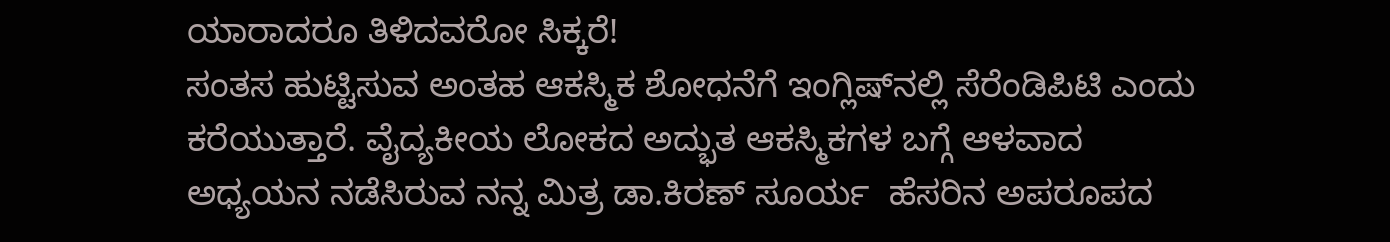ಯಾರಾದರೂ ತಿಳಿದವರೋ ಸಿಕ್ಕರೆ!
ಸಂತಸ ಹುಟ್ಟಿಸುವ ಅಂತಹ ಆಕಸ್ಮಿಕ ಶೋಧನೆಗೆ ಇಂಗ್ಲಿಷ್‌ನಲ್ಲಿ ಸೆರೆಂಡಿಪಿಟಿ ಎಂದು ಕರೆಯುತ್ತಾರೆ. ವೈದ್ಯಕೀಯ ಲೋಕದ ಅದ್ಭುತ ಆಕಸ್ಮಿಕಗಳ ಬಗ್ಗೆ ಆಳವಾದ ಅಧ್ಯಯನ ನಡೆಸಿರುವ ನನ್ನ ಮಿತ್ರ ಡಾ.ಕಿರಣ್ ಸೂರ್ಯ  ಹೆಸರಿನ ಅಪರೂಪದ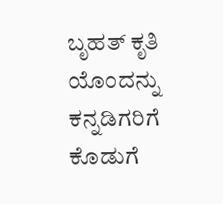ಬೃಹತ್ ಕೃತಿ ಯೊಂದನ್ನು ಕನ್ನಡಿಗರಿಗೆ ಕೊಡುಗೆ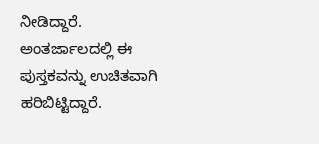ನೀಡಿದ್ದಾರೆ. ಅಂತರ್ಜಾಲದಲ್ಲಿ ಈ ಪುಸ್ತಕವನ್ನು ಉಚಿತವಾಗಿ ಹರಿಬಿಟ್ಟಿದ್ದಾರೆ.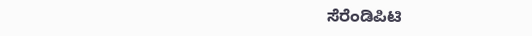ಸೆರೆಂಡಿಪಿಟಿ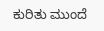ಕುರಿತು ಮುಂದೆ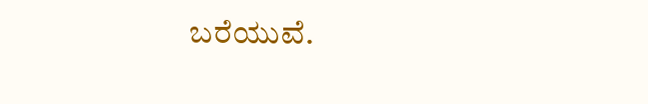ಬರೆಯುವೆ.